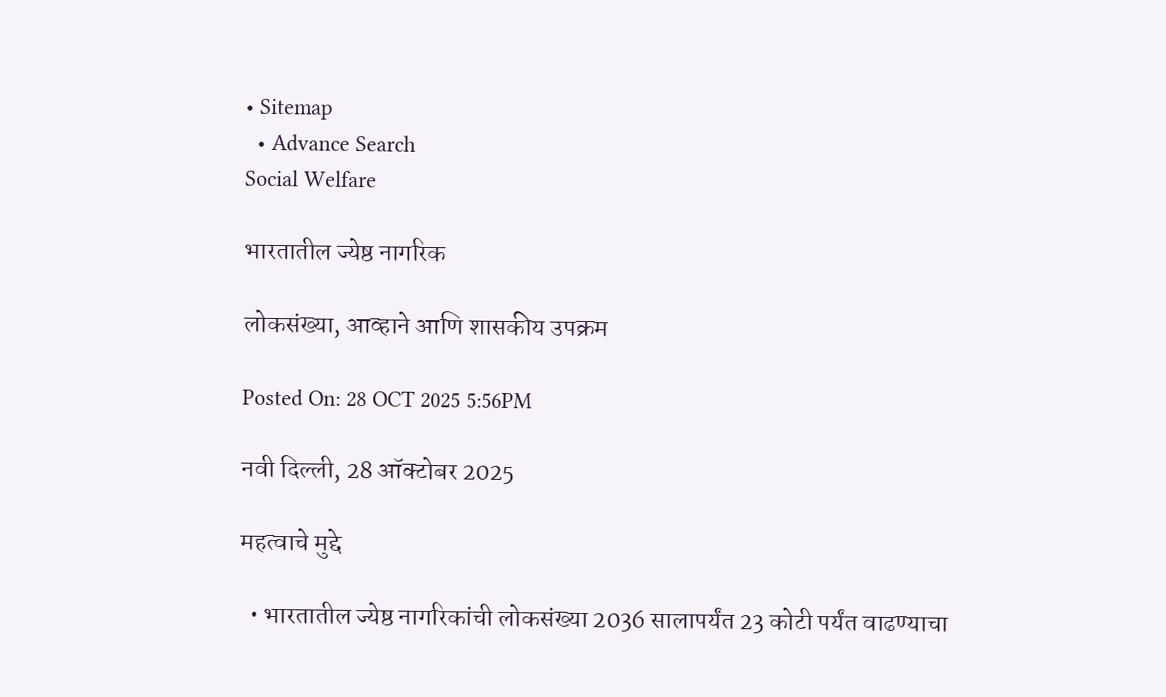• Sitemap
  • Advance Search
Social Welfare

भारतातील ज्येष्ठ नागरिक

लोकसंख्या, आव्हाने आणि शासकीय उपक्रम

Posted On: 28 OCT 2025 5:56PM

नवी दिल्ली, 28 ऑक्टोबर 2025

महत्वाचे मुद्दे

  • भारतातील ज्येष्ठ नागरिकांची लोकसंख्या 2036 सालापर्यंत 23 कोटी पर्यंत वाढण्याचा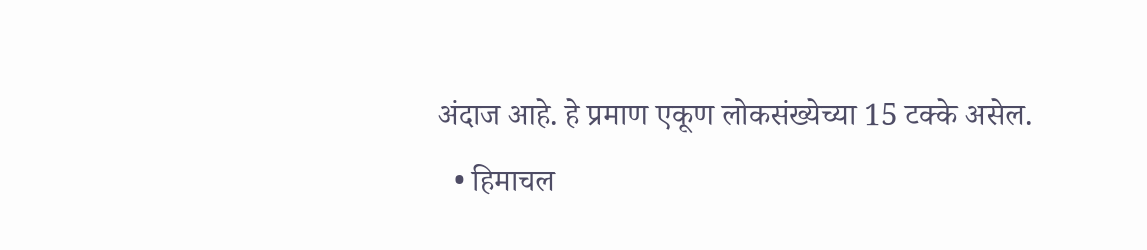अंदाज आहे. हे प्रमाण एकूण लोकसंख्येच्या 15 टक्के असेल.
  • हिमाचल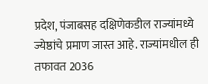प्रदेश, पंजाबसह दक्षिणेकडील राज्यांमध्ये ज्येष्ठांचे प्रमाण जास्त आहे. राज्यांमधील ही तफावत 2036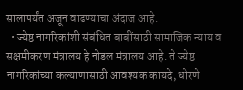सालापर्यंत अजून वाढण्याचा अंदाज आहे.
  • ज्येष्ठ नागरिकांशी संबंधित बाबींसाठी सामाजिक न्याय व सक्षमीकरण मंत्रालय हे नोडल मंत्रालय आहे. ते ज्येष्ठ नागरिकांच्या कल्याणासाठी आवश्यक कायदे, धोरणे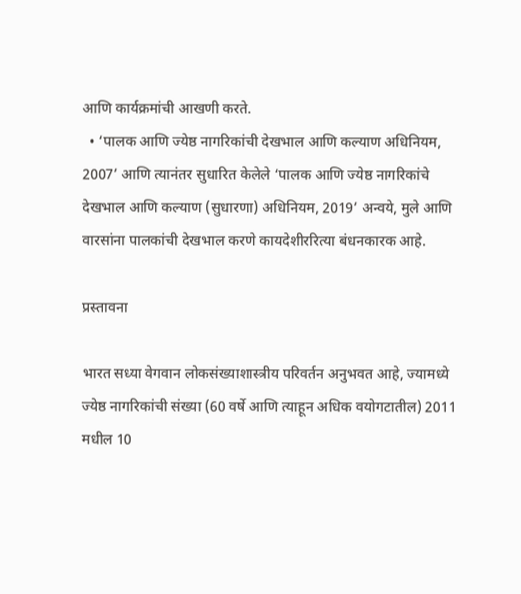आणि कार्यक्रमांची आखणी करते.
  • ‘पालक आणि ज्येष्ठ नागरिकांची देखभाल आणि कल्याण अधिनियम, 2007’ आणि त्यानंतर सुधारित केलेले ‘पालक आणि ज्येष्ठ नागरिकांचे देखभाल आणि कल्याण (सुधारणा) अधिनियम, 2019’ अन्वये, मुले आणि वारसांना पालकांची देखभाल करणे कायदेशीररित्या बंधनकारक आहे.

प्रस्तावना

भारत सध्या वेगवान लोकसंख्याशास्त्रीय परिवर्तन अनुभवत आहे, ज्यामध्ये ज्येष्ठ नागरिकांची संख्या (60 वर्षे आणि त्याहून अधिक वयोगटातील) 2011 मधील 10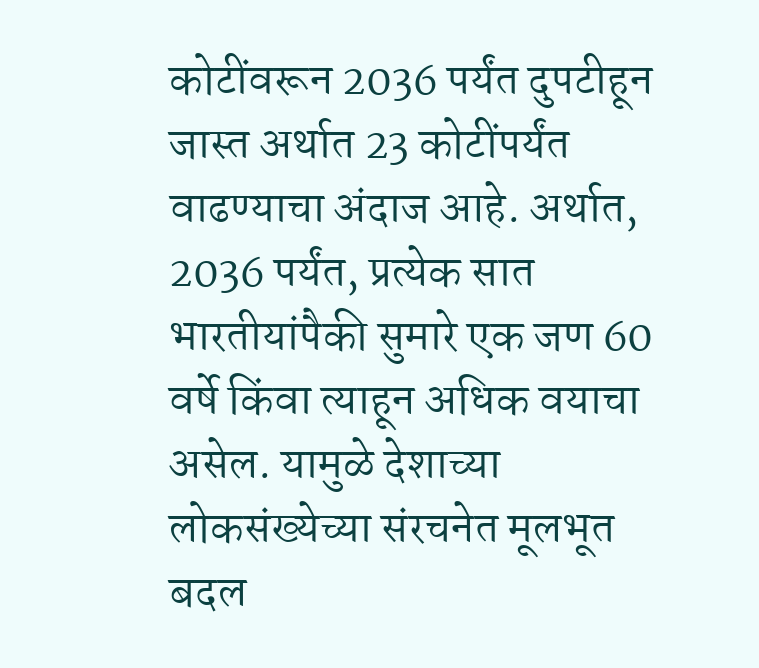कोटींवरून 2036 पर्यंत दुपटीहून जास्त अर्थात 23 कोटींपर्यंत वाढण्याचा अंदाज आहे. अर्थात, 2036 पर्यंत, प्रत्येक सात भारतीयांपैकी सुमारे एक जण 60 वर्षे किंवा त्याहून अधिक वयाचा असेल. यामुळे देशाच्या लोकसंख्येच्या संरचनेत मूलभूत बदल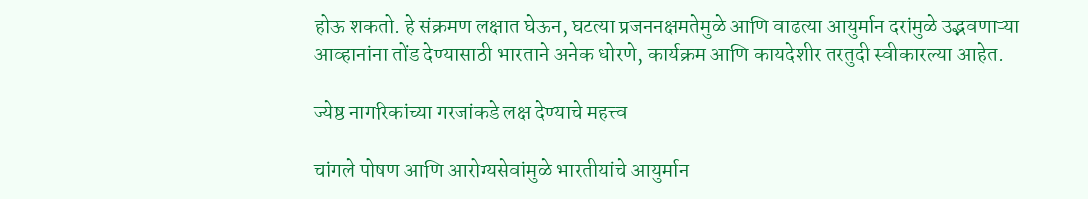होऊ शकतो. हे संक्रमण लक्षात घेऊन, घटत्या प्रजननक्षमतेमुळे आणि वाढत्या आयुर्मान दरांमुळे उद्भवणाऱ्या आव्हानांना तोंड देण्यासाठी भारताने अनेक धोरणे, कार्यक्रम आणि कायदेशीर तरतुदी स्वीकारल्या आहेत.

ज्येष्ठ नागरिकांच्या गरजांकडे लक्ष देण्याचे महत्त्व

चांगले पोषण आणि आरोग्यसेवांमुळे भारतीयांचे आयुर्मान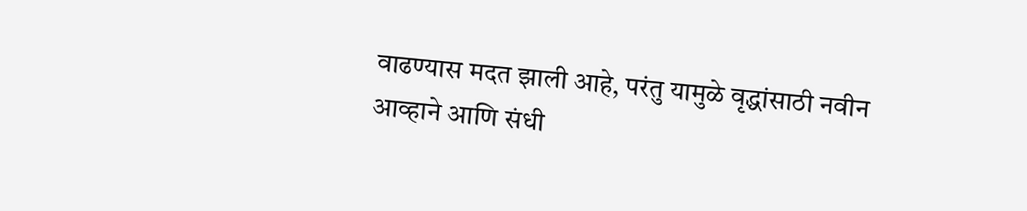वाढण्यास मदत झाली आहे, परंतु यामुळे वृद्धांसाठी नवीन आव्हाने आणि संधी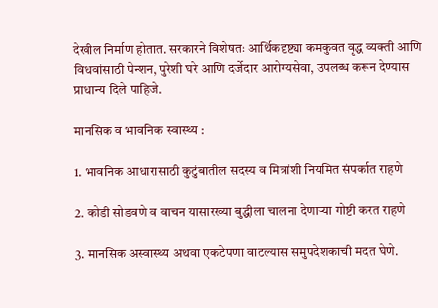देखील निर्माण होतात. सरकारने विशेषतः आर्थिकदृष्ट्या कमकुवत वृद्ध व्यक्ती आणि विधवांसाठी पेन्शन, पुरेशी घरे आणि दर्जेदार आरोग्यसेवा, उपलब्ध करून देण्यास प्राधान्य दिले पाहिजे.

मानसिक व भावनिक स्वास्थ्य :

1. भावनिक आधारासाठी कुटुंबातील सदस्य व मित्रांशी नियमित संपर्कात राहणे

2. कोडी सोडवणे व वाचन यासारख्या बुद्धीला चालना देणाऱ्या गोष्टी करत राहणे

3. मानसिक अस्वास्थ्य अथवा एकटेपणा वाटल्यास समुपदेशकाची मदत घेणे.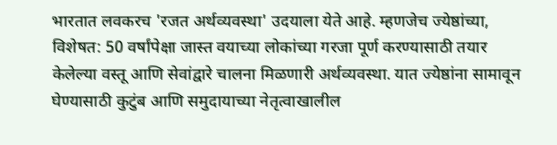भारतात लवकरच 'रजत अर्थव्यवस्था' उदयाला येते आहे. म्हणजेच ज्येष्ठांच्या, विशेषत: 50 वर्षांपेक्षा जास्त वयाच्या लोकांच्या गरजा पूर्ण करण्यासाठी तयार केलेल्या वस्तू आणि सेवांद्वारे चालना मिळणारी अर्थव्यवस्था. यात ज्येष्ठांना सामावून घेण्यासाठी कुटुंब आणि समुदायाच्या नेतृत्वाखालील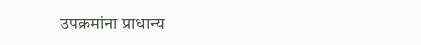उपक्रमांना प्राधान्य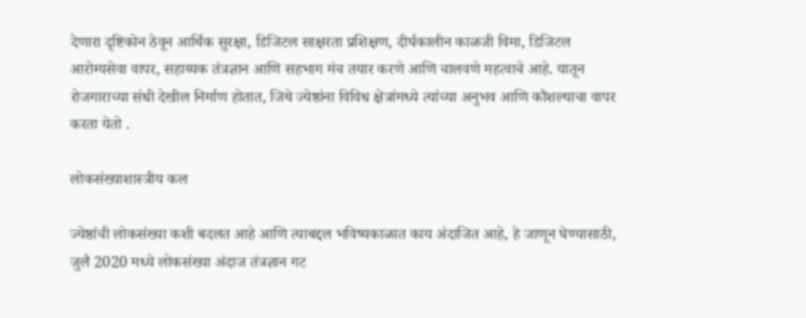देणारा दृष्टिकोन ठेवून आर्थिक सुरक्षा, डिजिटल साक्षरता प्रशिक्षण, दीर्घकालीन काळजी विमा, डिजिटल आरोग्यसेवा वापर, सहाय्यक तंत्रज्ञान आणि सहभाग मंच तयार करणे आणि चालवणे महत्वाचे आहे. यातून रोजगाराच्या संधी देखील निर्माण होतात, जिथे ज्येष्ठांना विविध क्षेत्रांमध्ये त्यांच्या अनुभव आणि कौशल्याचा वापर करता येतो .

लोकसंख्याशास्त्रीय कल

ज्येष्ठांची लोकसंख्या कशी बदलत आहे आणि त्याबद्दल भविष्यकाळात काय अंदाजित आहे, हे जाणून घेण्यासाठी, जुलै 2020 मध्ये लोकसंख्या अंदाज तंत्रज्ञान गट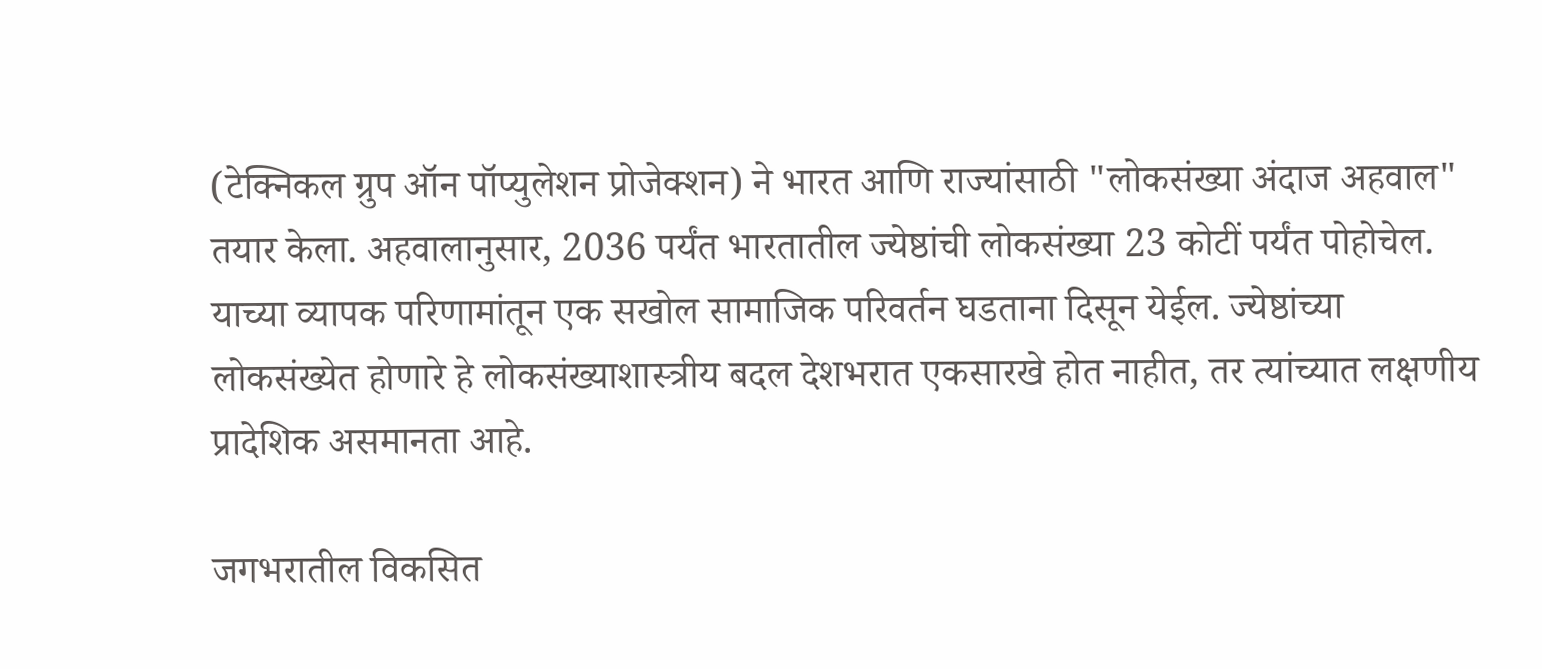(टेक्निकल ग्रुप ऑन पॉप्युलेशन प्रोजेक्शन) ने भारत आणि राज्यांसाठी "लोकसंख्या अंदाज अहवाल" तयार केला. अहवालानुसार, 2036 पर्यंत भारतातील ज्येष्ठांची लोकसंख्या 23 कोटीं पर्यंत पोहोचेल. याच्या व्यापक परिणामांतून एक सखोल सामाजिक परिवर्तन घडताना दिसून येईल. ज्येष्ठांच्या लोकसंख्येत होणारे हे लोकसंख्याशास्त्रीय बदल देशभरात एकसारखे होत नाहीत, तर त्यांच्यात लक्षणीय प्रादेशिक असमानता आहे.

जगभरातील विकसित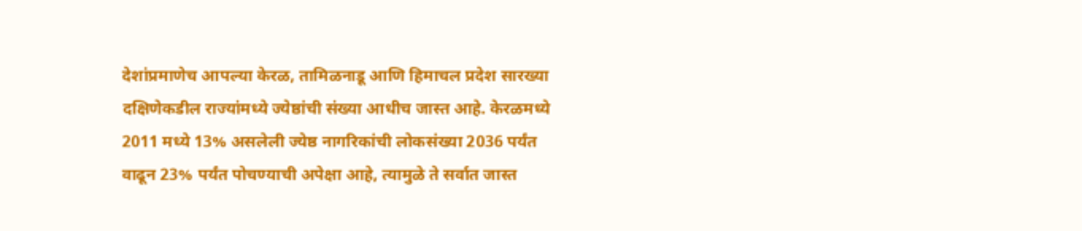देशांप्रमाणेच आपल्या केरळ, तामिळनाडू आणि हिमाचल प्रदेश सारख्या दक्षिणेकडील राज्यांमध्ये ज्येष्ठांची संख्या आधीच जास्त आहे. केरळमध्ये 2011 मध्ये 13% असलेली ज्येष्ठ नागरिकांची लोकसंख्या 2036 पर्यंत वाढून 23% पर्यंत पोचण्याची अपेक्षा आहे, त्यामुळे ते सर्वात जास्त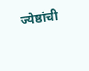ज्येष्ठांची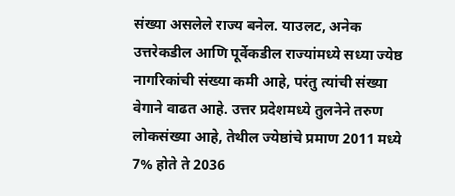संख्या असलेले राज्य बनेल. याउलट, अनेक उत्तरेकडील आणि पूर्वेकडील राज्यांमध्ये सध्या ज्येष्ठ नागरिकांची संख्या कमी आहे, परंतु त्यांची संख्या वेगाने वाढत आहे. उत्तर प्रदेशमध्ये तुलनेने तरुण लोकसंख्या आहे, तेथील ज्येष्ठांचे प्रमाण 2011 मध्ये 7% होते ते 2036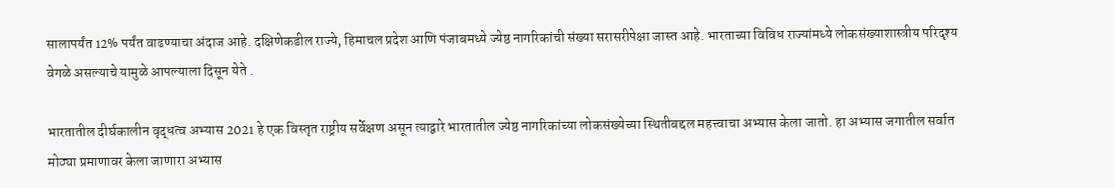सालापर्यंत 12% पर्यंत वाढण्याचा अंदाज आहे. दक्षिणेकडील राज्ये, हिमाचल प्रदेश आणि पंजाबमध्ये ज्येष्ठ नागरिकांची संख्या सरासरीपेक्षा जास्त आहे. भारताच्या विविध राज्यांमध्ये लोकसंख्याशास्त्रीय परिदृश्य वेगळे असल्याचे यामुळे आपल्याला दिसून येते .

भारतातील दीर्घकालीन वृद्धत्व अभ्यास 2021 हे एक विस्तृत राष्ट्रीय सर्वेक्षण असून त्याद्वारे भारतातील ज्येष्ठ नागरिकांच्या लोकसंख्येच्या स्थितीबद्दल महत्त्वाचा अभ्यास केला जातो. हा अभ्यास जगातील सर्वात मोठ्या प्रमाणावर केला जाणारा अभ्यास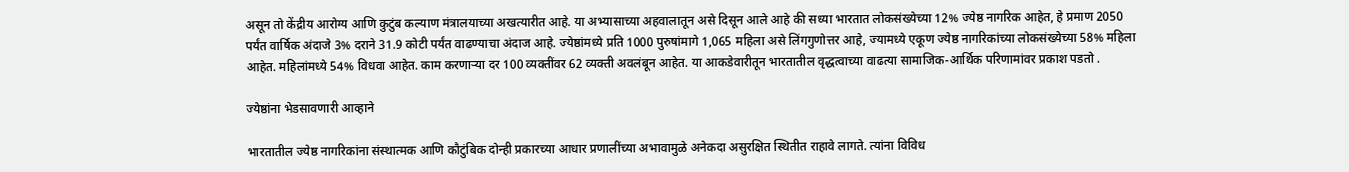असून तो केंद्रीय आरोग्य आणि कुटुंब कल्याण मंत्रालयाच्या अखत्यारीत आहे. या अभ्यासाच्या अहवालातून असे दिसून आले आहे की सध्या भारतात लोकसंख्येच्या 12% ज्येष्ठ नागरिक आहेत, हे प्रमाण 2050 पर्यंत वार्षिक अंदाजे 3% दराने 31.9 कोटी पर्यंत वाढण्याचा अंदाज आहे. ज्येष्ठांमध्ये प्रति 1000 पुरुषांमागे 1,065 महिला असे लिंगगुणोत्तर आहे, ज्यामध्ये एकूण ज्येष्ठ नागरिकांच्या लोकसंख्येच्या 58% महिला आहेत. महिलांमध्ये 54% विधवा आहेत. काम करणाऱ्या दर 100 व्यक्तींवर 62 व्यक्ती अवलंबून आहेत. या आकडेवारीतून भारतातील वृद्धत्वाच्या वाढत्या सामाजिक-आर्थिक परिणामांवर प्रकाश पडतो .

ज्येष्ठांना भेडसावणारी आव्हाने

भारतातील ज्येष्ठ नागरिकांना संस्थात्मक आणि कौटुंबिक दोन्ही प्रकारच्या आधार प्रणालींच्या अभावामुळे अनेकदा असुरक्षित स्थितीत राहावे लागते. त्यांना विविध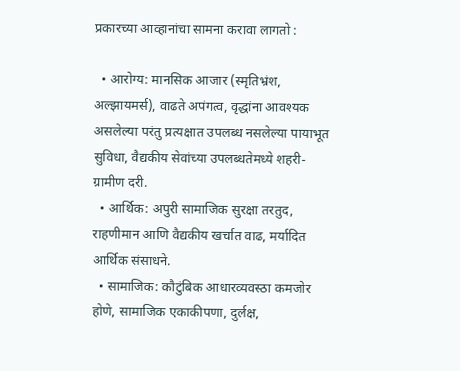प्रकारच्या आव्हानांचा सामना करावा लागतो :

  • आरोग्य: मानसिक आजार (स्मृतिभ्रंश, अल्झायमर्स), वाढते अपंगत्व, वृद्धांना आवश्यक असलेल्या परंतु प्रत्यक्षात उपलब्ध नसलेल्या पायाभूत सुविधा, वैद्यकीय सेवांच्या उपलब्धतेमध्ये शहरी-ग्रामीण दरी.
  • आर्थिक: अपुरी सामाजिक सुरक्षा तरतुद, राहणीमान आणि वैद्यकीय खर्चात वाढ, मर्यादित आर्थिक संसाधने.
  • सामाजिक: कौटुंबिक आधारव्यवस्ठा कमजोर होणे, सामाजिक एकाकीपणा, दुर्लक्ष,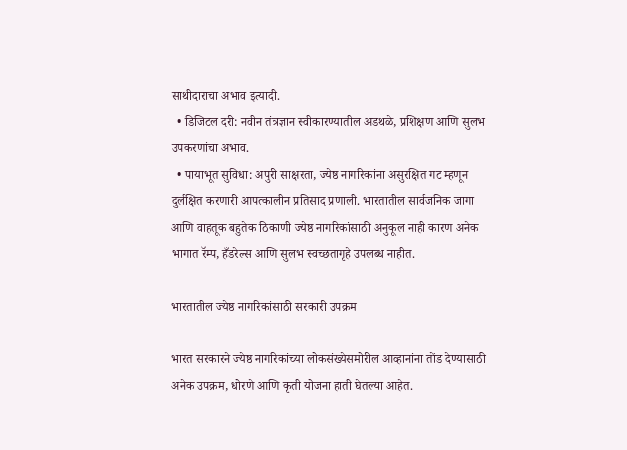साथीदाराचा अभाव इत्यादी.
  • डिजिटल दरी: नवीन तंत्रज्ञान स्वीकारण्यातील अडथळे, प्रशिक्षण आणि सुलभ उपकरणांचा अभाव.
  • पायाभूत सुविधा: अपुरी साक्षरता, ज्येष्ठ नागरिकांना असुरक्षित गट म्हणून दुर्लक्षित करणारी आपत्कालीन प्रतिसाद प्रणाली. भारतातील सार्वजनिक जागा आणि वाहतूक बहुतेक ठिकाणी ज्येष्ठ नागरिकांसाठी अनुकूल नाही कारण अनेक भागात रॅम्प, हँडरेल्स आणि सुलभ स्वच्छतागृहे उपलब्ध नाहीत.

भारतातील ज्येष्ठ नागरिकांसाठी सरकारी उपक्रम

भारत सरकारने ज्येष्ठ नागरिकांच्या लोकसंख्येसमोरील आव्हानांना तोंड देण्यासाठी अनेक उपक्रम, धोरणे आणि कृती योजना हाती घेतल्या आहेत.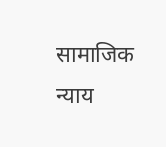सामाजिक न्याय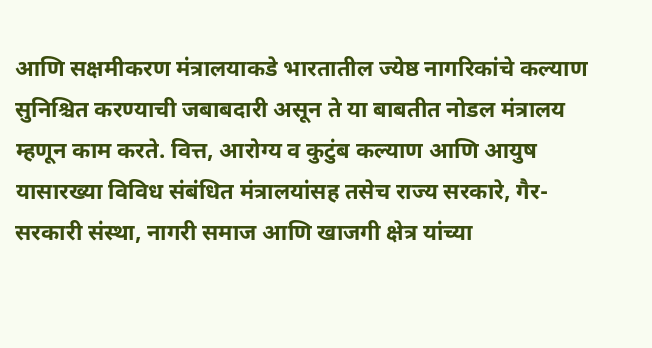आणि सक्षमीकरण मंत्रालयाकडे भारतातील ज्येष्ठ नागरिकांचे कल्याण सुनिश्चित करण्याची जबाबदारी असून ते या बाबतीत नोडल मंत्रालय म्हणून काम करते. वित्त, आरोग्य व कुटुंब कल्याण आणि आयुष यासारख्या विविध संबंधित मंत्रालयांसह तसेच राज्य सरकारे, गैर-सरकारी संस्था, नागरी समाज आणि खाजगी क्षेत्र यांच्या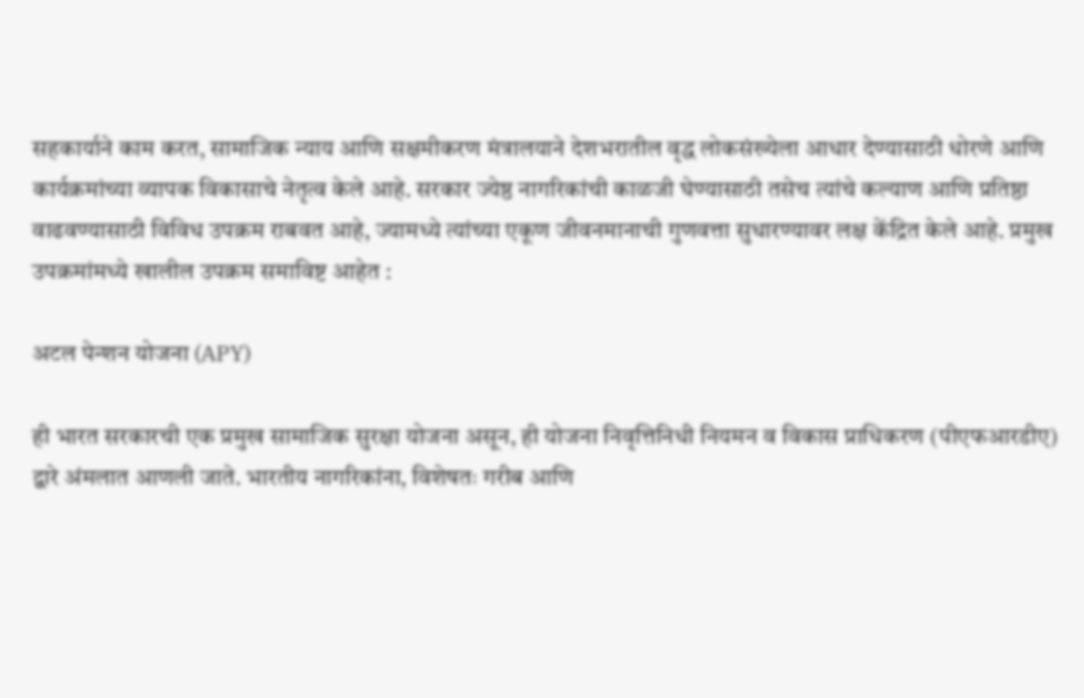सहकार्याने काम करत, सामाजिक न्याय आणि सक्षमीकरण मंत्रालयाने देशभरातील वृद्ध लोकसंख्येला आधार देण्यासाठी धोरणे आणि कार्यक्रमांच्या व्यापक विकासाचे नेतृत्व केले आहे. सरकार ज्येष्ठ नागरिकांची काळजी घेण्यासाठी तसेच त्यांचे कल्याण आणि प्रतिष्ठा वाढवण्यासाठी विविध उपक्रम राबवत आहे, ज्यामध्ये त्यांच्या एकूण जीवनमानाची गुणवत्ता सुधारण्यावर लक्ष केंद्रित केले आहे. प्रमुख उपक्रमांमध्ये खालील उपक्रम समाविष्ट आहेत :

अटल पेन्शन योजना (APY)

ही भारत सरकारची एक प्रमुख सामाजिक सुरक्षा योजना असून, ही योजना निवृत्तिनिधी नियमन व विकास प्राधिकरण (पीएफआरडीए) द्वारे अंमलात आणली जाते. भारतीय नागरिकांना, विशेषतः गरीब आणि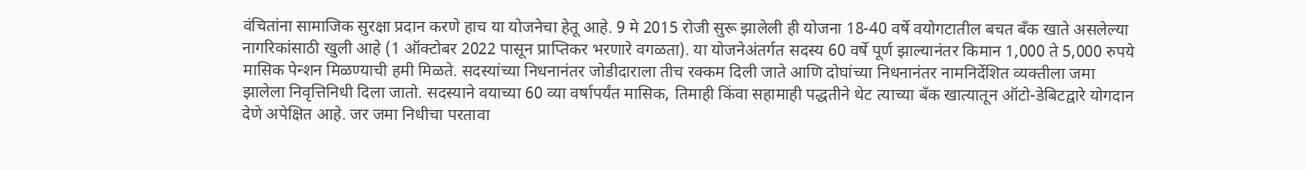वंचितांना सामाजिक सुरक्षा प्रदान करणे हाच या योजनेचा हेतू आहे. 9 मे 2015 रोजी सुरू झालेली ही योजना 18-40 वर्षे वयोगटातील बचत बँक खाते असलेल्या नागरिकांसाठी खुली आहे (1 ऑक्टोबर 2022 पासून प्राप्तिकर भरणारे वगळता). या योजनेअंतर्गत सदस्य 60 वर्षे पूर्ण झाल्यानंतर किमान 1,000 ते 5,000 रुपये मासिक पेन्शन मिळण्याची हमी मिळते. सदस्यांच्या निधनानंतर जोडीदाराला तीच रक्कम दिली जाते आणि दोघांच्या निधनानंतर नामनिर्देशित व्यक्तीला जमा झालेला निवृत्तिनिधी दिला जातो. सदस्याने वयाच्या 60 व्या वर्षापर्यंत मासिक, तिमाही किंवा सहामाही पद्धतीने थेट त्याच्या बँक खात्यातून ऑटो-डेबिटद्वारे योगदान देणे अपेक्षित आहे. जर जमा निधीचा परतावा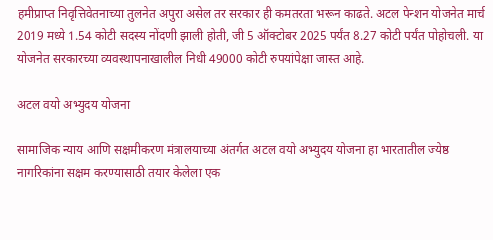हमीप्राप्त निवृत्तिवेतनाच्या तुलनेत अपुरा असेल तर सरकार ही कमतरता भरून काढते. अटल पेन्शन योजनेत मार्च 2019 मध्ये 1.54 कोटी सदस्य नोंदणी झाली होती, जी 5 ऑक्टोबर 2025 पर्यंत 8.27 कोटी पर्यंत पोहोचली. या योजनेत सरकारच्या व्यवस्थापनाखालील निधी 49000 कोटी रुपयांपेक्षा जास्त आहे.

अटल वयो अभ्युदय योजना

सामाजिक न्याय आणि सक्षमीकरण मंत्रालयाच्या अंतर्गत अटल वयो अभ्युदय योजना हा भारतातील ज्येष्ठ नागरिकांना सक्षम करण्यासाठी तयार केलेला एक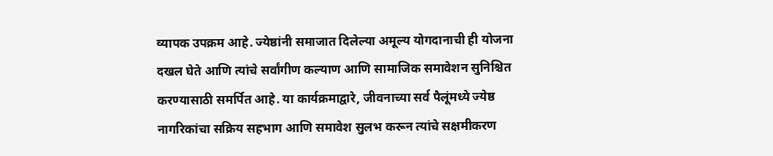व्यापक उपक्रम आहे. ज्येष्ठांनी समाजात दिलेल्या अमूल्य योगदानाची ही योजना दखल घेते आणि त्यांचे सर्वांगीण कल्याण आणि सामाजिक समावेशन सुनिश्चित करण्यासाठी समर्पित आहे. या कार्यक्रमाद्वारे, जीवनाच्या सर्व पैलूंमध्ये ज्येष्ठ नागरिकांचा सक्रिय सहभाग आणि समावेश सुलभ करून त्यांचे सक्षमीकरण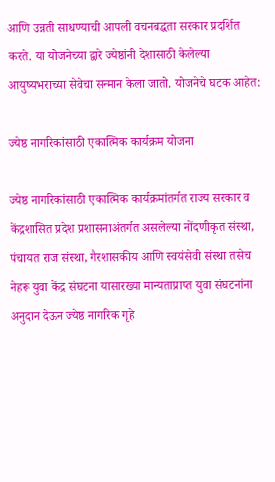आणि उन्नती साधण्याची आपली वचनबद्धता सरकार प्रदर्शित करते. या योजनेच्या द्वारे ज्येष्ठांनी देशासाठी केलेल्या आयुष्यभराच्या सेवेचा सन्मान केला जातो. योजनेचे घटक आहेत:

ज्येष्ठ नागरिकांसाठी एकात्मिक कार्यक्रम योजना

ज्येष्ठ नागरिकांसाठी एकात्मिक कार्यक्रमांतर्गत राज्य सरकार व केंद्रशासित प्रदेश प्रशासनाअंतर्गत असलेल्या नोंदणीकृत संस्था, पंचायत राज संस्था, गैरशासकीय आणि स्वयंसेवी संस्था तसेच नेहरू युवा केंद्र संघटना यासारख्या मान्यताप्राप्त युवा संघटनांना अनुदान देऊन ज्येष्ठ नागरिक गृहे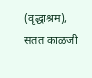(वृद्धाश्रम), सतत काळजी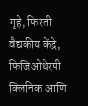गृहे, फिरती वैद्यकीय केंद्रे, फिजिओथेरपी क्लिनिक आणि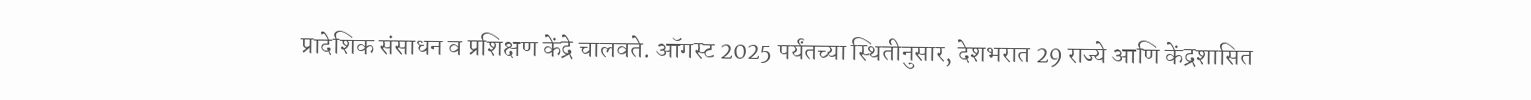प्रादेशिक संसाधन व प्रशिक्षण केंद्रे चालवते. ऑगस्ट 2025 पर्यंतच्या स्थितीनुसार, देशभरात 29 राज्ये आणि केंद्रशासित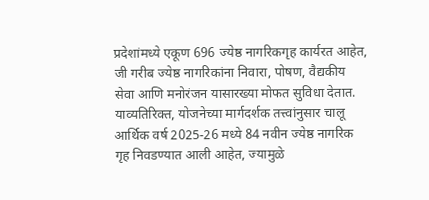प्रदेशांमध्ये एकूण 696 ज्येष्ठ नागरिकगृह कार्यरत आहेत, जी गरीब ज्येष्ठ नागरिकांना निवारा, पोषण, वैद्यकीय सेवा आणि मनोरंजन यासारख्या मोफत सुविधा देतात. याव्यतिरिक्त, योजनेच्या मार्गदर्शक तत्त्वांनुसार चालू आर्थिक वर्ष 2025-26 मध्ये 84 नवीन ज्येष्ठ नागरिक गृह निवडण्यात आली आहेत, ज्यामुळे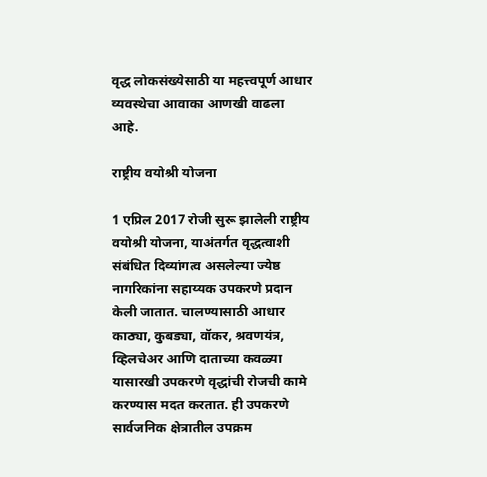वृद्ध लोकसंख्येसाठी या महत्त्वपूर्ण आधार व्यवस्थेचा आवाका आणखी वाढला आहे.

राष्ट्रीय वयोश्री योजना

1 एप्रिल 2017 रोजी सुरू झालेली राष्ट्रीय वयोश्री योजना, याअंतर्गत वृद्धत्वाशी संबंधित दिव्यांगत्व असलेल्या ज्येष्ठ नागरिकांना सहाय्यक उपकरणे प्रदान केली जातात. चालण्यासाठी आधार काठ्या, कुबड्या, वॉकर, श्रवणयंत्र, व्हिलचेअर आणि दाताच्या कवळ्या यासारखी उपकरणे वृद्धांची रोजची कामे करण्यास मदत करतात. ही उपकरणे सार्वजनिक क्षेत्रातील उपक्रम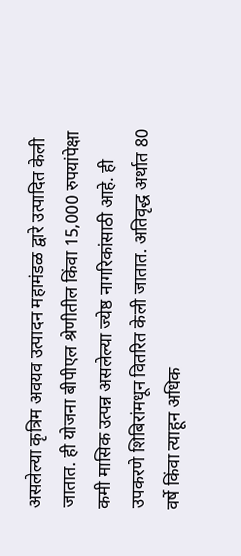असलेल्या कृत्रिम अवयव उत्पादन महामंडळ द्वारे उत्पादित केली जातात. ही योजना बीपीएल श्रेणीतील किंवा 15,000 रुपयांपेक्षा कमी मासिक उत्पन्न असलेल्या ज्येष्ठ नागरिकांसाठी आहे. ही उपकरणे शिबिरांमधून वितरित केली जातात. अतिवृद्ध अर्थात 80 वर्षे किंवा त्याहून अधिक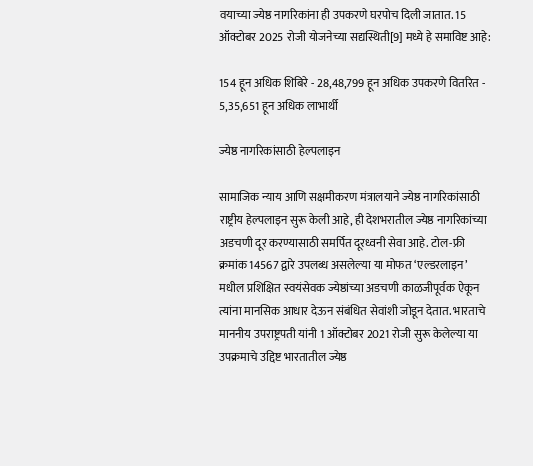वयाच्या ज्येष्ठ नागरिकांना ही उपकरणे घरपोच दिली जातात. 15 ऑक्टोबर 2025 रोजी योजनेच्या सद्यस्थिती[9] मध्ये हे समाविष्ट आहे:

154 हून अधिक शिबिरे - 28,48,799 हून अधिक उपकरणे वितरित - 5,35,651 हून अधिक लाभार्थी

ज्येष्ठ नागरिकांसाठी हेल्पलाइन

सामाजिक न्याय आणि सक्षमीकरण मंत्रालयाने ज्येष्ठ नागरिकांसाठी राष्ट्रीय हेल्पलाइन सुरू केली आहे, ही देशभरातील ज्येष्ठ नागरिकांच्या अडचणी दूर करण्यासाठी समर्पित दूरध्वनी सेवा आहे. टोल-फ्री क्रमांक 14567 द्वारे उपलब्ध असलेल्या या मोफत ‘एल्डरलाइन’ मधील प्रशिक्षित स्वयंसेवक ज्येष्ठांच्या अडचणी काळजीपूर्वक ऐकून त्यांना मानसिक आधार देऊन संबंधित सेवांशी जोडून देतात. भारताचे माननीय उपराष्ट्रपती यांनी 1 ऑक्टोबर 2021 रोजी सुरू केलेल्या या उपक्रमाचे उद्दिष्ट भारतातील ज्येष्ठ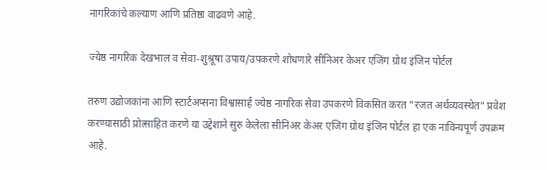नागरिकांचे कल्याण आणि प्रतिष्ठा वाढवणे आहे.

ज्येष्ठ नागरिक देखभाल व सेवा-शुश्रूषा उपाय/उपकरणे शोधणारे सीनिअर केअर एजिंग ग्रोथ इंजिन पोर्टल

तरुण उद्योजकांना आणि स्टार्टअप्सना विश्वासार्ह ज्येष्ठ नागरिक सेवा उपकरणे विकसित करत "रजत अर्थव्यवस्थेत" प्रवेश करण्यासाठी प्रोत्साहित करणे या उद्देशाने सुरु केलेला सीनिअर केअर एजिंग ग्रोथ इंजिन पोर्टल हा एक नाविन्यपूर्ण उपक्रम आहे.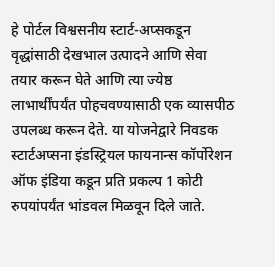हे पोर्टल विश्वसनीय स्टार्ट-अप्सकडून वृद्धांसाठी देखभाल उत्पादने आणि सेवा तयार करून घेते आणि त्या ज्येष्ठ लाभार्थींपर्यंत पोहचवण्यासाठी एक व्यासपीठ उपलब्ध करून देते. या योजनेद्वारे निवडक स्टार्टअप्सना इंडस्ट्रियल फायनान्स कॉर्पोरेशन ऑफ इंडिया कडून प्रति प्रकल्प 1 कोटी रुपयांपर्यंत भांडवल मिळवून दिले जाते.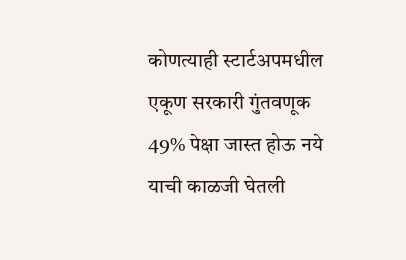कोणत्याही स्टार्टअपमधील एकूण सरकारी गुंतवणूक 49% पेक्षा जास्त होऊ नये याची काळजी घेतली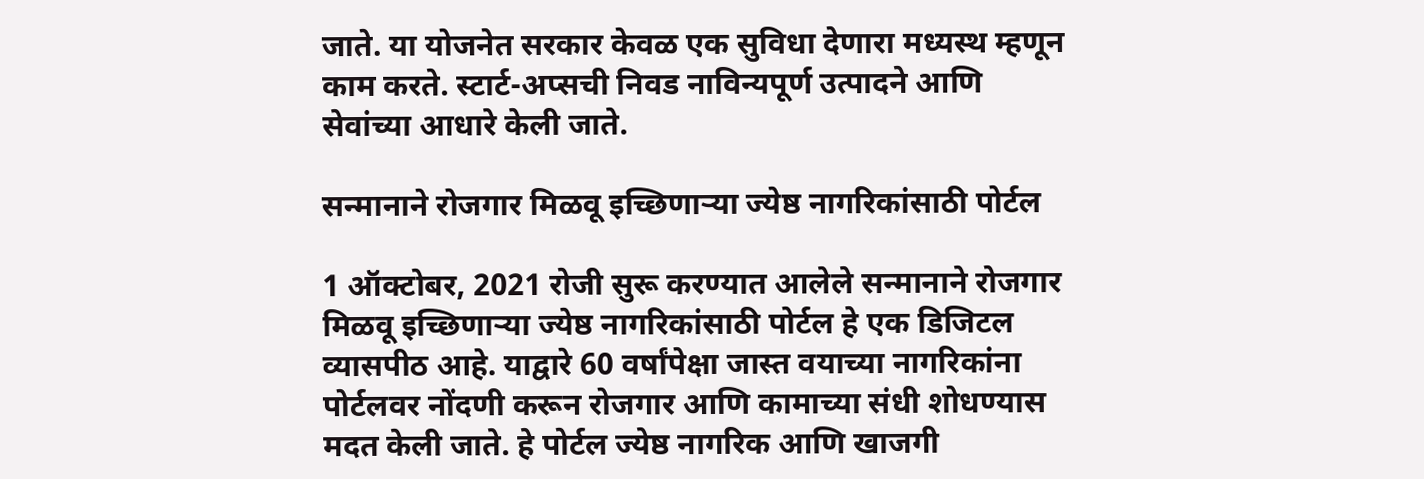जाते. या योजनेत सरकार केवळ एक सुविधा देणारा मध्यस्थ म्हणून काम करते. स्टार्ट-अप्सची निवड नाविन्यपूर्ण उत्पादने आणि सेवांच्या आधारे केली जाते.

सन्मानाने रोजगार मिळवू इच्छिणाऱ्या ज्येष्ठ नागरिकांसाठी पोर्टल

1 ऑक्टोबर, 2021 रोजी सुरू करण्यात आलेले सन्मानाने रोजगार मिळवू इच्छिणाऱ्या ज्येष्ठ नागरिकांसाठी पोर्टल हे एक डिजिटल व्यासपीठ आहे. याद्वारे 60 वर्षांपेक्षा जास्त वयाच्या नागरिकांना पोर्टलवर नोंदणी करून रोजगार आणि कामाच्या संधी शोधण्यास मदत केली जाते. हे पोर्टल ज्येष्ठ नागरिक आणि खाजगी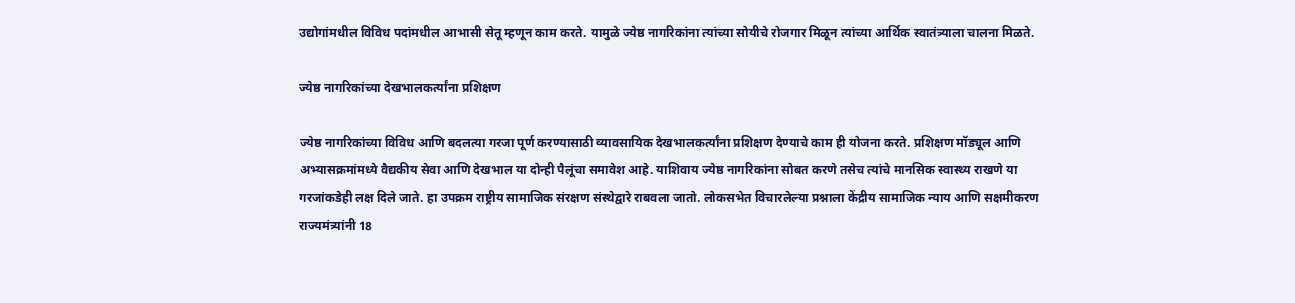उद्योगांमधील विविध पदांमधील आभासी सेतू म्हणून काम करते. यामुळे ज्येष्ठ नागरिकांना त्यांच्या सोयीचे रोजगार मिळून त्यांच्या आर्थिक स्वातंत्र्याला चालना मिळते.

ज्येष्ठ नागरिकांच्या देखभालकर्त्यांना प्रशिक्षण

ज्येष्ठ नागरिकांच्या विविध आणि बदलत्या गरजा पूर्ण करण्यासाठी व्यावसायिक देखभालकर्त्यांना प्रशिक्षण देण्याचे काम ही योजना करते. प्रशिक्षण मॉड्यूल आणि अभ्यासक्रमांमध्ये वैद्यकीय सेवा आणि देखभाल या दोन्ही पैलूंचा समावेश आहे. याशिवाय ज्येष्ठ नागरिकांना सोबत करणे तसेच त्यांचे मानसिक स्वास्थ्य राखणे या गरजांकडेही लक्ष दिले जाते. हा उपक्रम राष्ट्रीय सामाजिक संरक्षण संस्थेद्वारे राबवला जातो. लोकसभेत विचारलेल्या प्रश्नाला केंद्रीय सामाजिक न्याय आणि सक्षमीकरण राज्यमंत्र्यांनी 18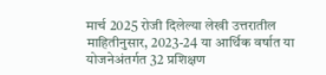मार्च 2025 रोजी दिलेल्या लेखी उत्तरातील माहितीनुसार, 2023-24 या आर्थिक वर्षात या योजनेअंतर्गत 32 प्रशिक्षण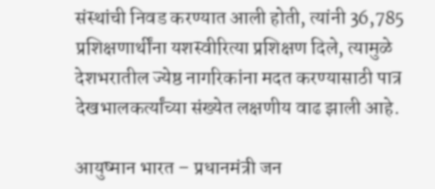संस्थांची निवड करण्यात आली होती, त्यांनी 36,785 प्रशिक्षणार्थींना यशस्वीरित्या प्रशिक्षण दिले, त्यामुळे देशभरातील ज्येष्ठ नागरिकांना मदत करण्यासाठी पात्र देखभालकर्त्यांच्या संख्येत लक्षणीय वाढ झाली आहे.

आयुष्मान भारत – प्रधानमंत्री जन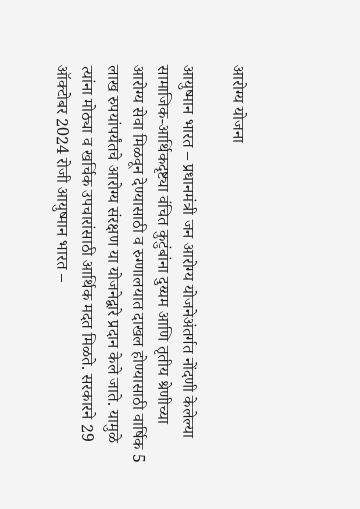आरोग्य योजना

आयुष्मान भारत – प्रधानमंत्री जन आरोग्य योजनेअंतर्गत नोंदणी केलेल्या सामाजिक-आर्थिकदृष्ट्या वंचित कुटुंबांना दुय्यम आणि तृतीय श्रेणीच्या आरोग्य सेवा मिळवून देण्यासाठी व रुग्णालयात दाखल होण्यासाठी वार्षिक 5 लाख रुपयांपर्यंतचे आरोग्य संरक्षण या योजनेद्वारे प्रदान केले जाते. यामुळे त्यांना मोठ्या व खर्चिक उपचारांसाठी आर्थिक मदत मिळते. सरकारने 29 ऑक्टोबर 2024 रोजी आयुष्मान भारत –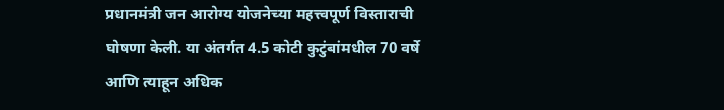प्रधानमंत्री जन आरोग्य योजनेच्या महत्त्वपूर्ण विस्ताराची घोषणा केली. या अंतर्गत 4.5 कोटी कुटुंबांमधील 70 वर्षे आणि त्याहून अधिक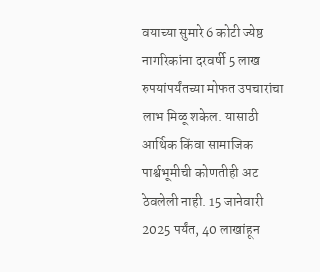वयाच्या सुमारे 6 कोटी ज्येष्ठ नागरिकांना दरवर्षी 5 लाख रुपयांपर्यंतच्या मोफत उपचारांचा लाभ मिळू शकेल. यासाठी आर्थिक किंवा सामाजिक पार्श्वभूमीची कोणतीही अट ठेवलेली नाही. 15 जानेवारी 2025 पर्यंत, 40 लाखांहून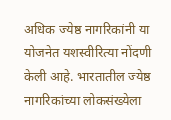अधिक ज्येष्ठ नागरिकांनी या योजनेत यशस्वीरित्या नोंदणी केली आहे. भारतातील ज्येष्ठ नागरिकांच्या लोकसंख्येला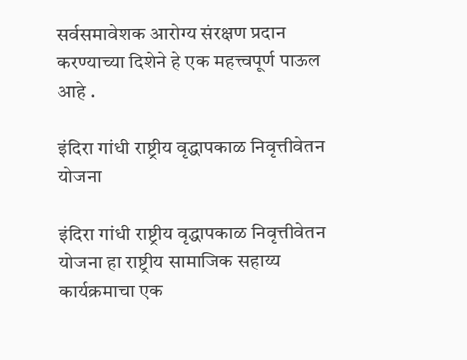सर्वसमावेशक आरोग्य संरक्षण प्रदान करण्याच्या दिशेने हे एक महत्त्वपूर्ण पाऊल आहे .

इंदिरा गांधी राष्ट्रीय वृद्धापकाळ निवृत्तीवेतन योजना

इंदिरा गांधी राष्ट्रीय वृद्धापकाळ निवृत्तीवेतन योजना हा राष्ट्रीय सामाजिक सहाय्य कार्यक्रमाचा एक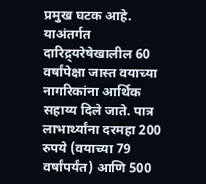प्रमुख घटक आहे. याअंतर्गत दारिद्र्यरेषेखालील 60 वर्षांपेक्षा जास्त वयाच्या नागरिकांना आर्थिक सहाय्य दिले जाते. पात्र लाभार्थ्यांना दरमहा 200 रुपये (वयाच्या 79 वर्षांपर्यंत) आणि 500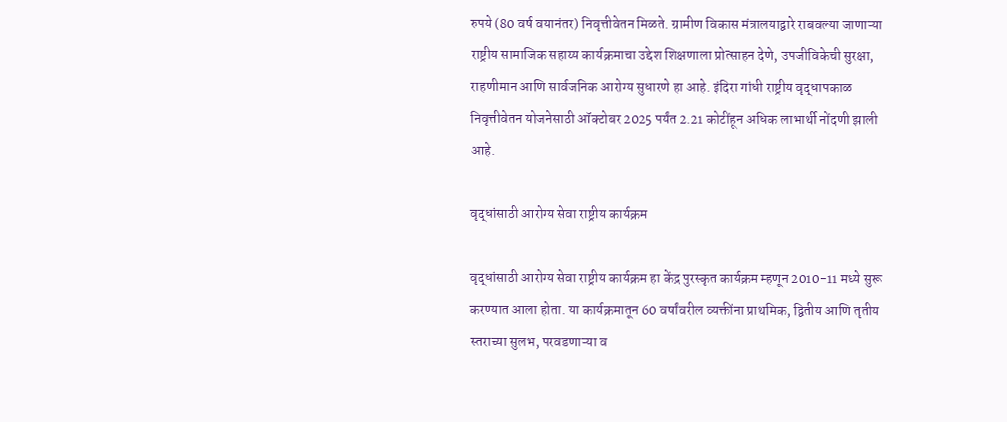रुपये (80 वर्ष वयानंतर) निवृत्तीवेतन मिळते. ग्रामीण विकास मंत्रालयाद्वारे राबवल्या जाणाऱ्या राष्ट्रीय सामाजिक सहाय्य कार्यक्रमाचा उद्देश शिक्षणाला प्रोत्साहन देणे, उपजीविकेची सुरक्षा, राहणीमान आणि सार्वजनिक आरोग्य सुधारणे हा आहे. इंदिरा गांधी राष्ट्रीय वृद्धापकाळ निवृत्तीवेतन योजनेसाठी ऑक्टोबर 2025 पर्यंत 2.21 कोटींहून अधिक लाभार्थी नोंदणी झाली आहे.

वृद्धांसाठी आरोग्य सेवा राष्ट्रीय कार्यक्रम

वृद्धांसाठी आरोग्य सेवा राष्ट्रीय कार्यक्रम हा केंद्र पुरस्कृत कार्यक्रम म्हणून 2010-11 मध्ये सुरू करण्यात आला होता. या कार्यक्रमातून 60 वर्षांवरील व्यक्तींना प्राथमिक, द्वितीय आणि तृतीय स्तराच्या सुलभ, परवडणाऱ्या व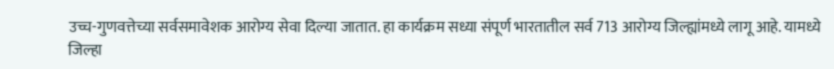उच्च-गुणवत्तेच्या सर्वसमावेशक आरोग्य सेवा दिल्या जातात. हा कार्यक्रम सध्या संपूर्ण भारतातील सर्व 713 आरोग्य जिल्ह्यांमध्ये लागू आहे. यामध्ये जिल्हा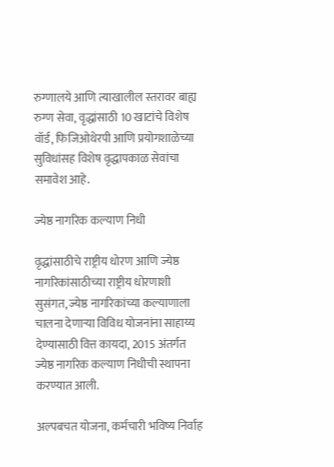रुग्णालये आणि त्याखालील स्तरावर बाह्य रुग्ण सेवा, वृद्धांसाठी 10 खाटांचे विशेष वॉर्ड, फिजिओथेरपी आणि प्रयोगशाळेच्या सुविधांसह विशेष वृद्धापकाळ सेवांचा समावेश आहे.

ज्येष्ठ नागरिक कल्याण निधी

वृद्धांसाठीचे राष्ट्रीय धोरण आणि ज्येष्ठ नागरिकांसाठीच्या राष्ट्रीय धोरणाशी सुसंगत, ज्येष्ठ नागरिकांच्या कल्याणाला चालना देणाऱ्या विविध योजनांना साहाय्य देण्यासाठी वित्त कायदा, 2015 अंतर्गत ज्येष्ठ नागरिक कल्याण निधीची स्थापना करण्यात आली.

अल्पबचत योजना, कर्मचारी भविष्य निर्वाह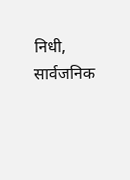निधी, सार्वजनिक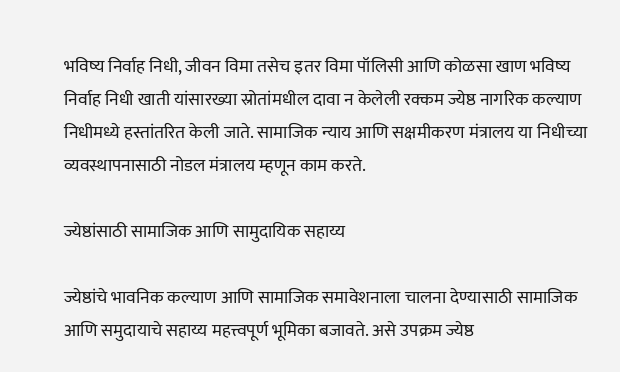भविष्य निर्वाह निधी, जीवन विमा तसेच इतर विमा पॉलिसी आणि कोळसा खाण भविष्य निर्वाह निधी खाती यांसारख्या स्रोतांमधील दावा न केलेली रक्कम ज्येष्ठ नागरिक कल्याण निधीमध्ये हस्तांतरित केली जाते. सामाजिक न्याय आणि सक्षमीकरण मंत्रालय या निधीच्या व्यवस्थापनासाठी नोडल मंत्रालय म्हणून काम करते.

ज्येष्ठांसाठी सामाजिक आणि सामुदायिक सहाय्य

ज्येष्ठांचे भावनिक कल्याण आणि सामाजिक समावेशनाला चालना देण्यासाठी सामाजिक आणि समुदायाचे सहाय्य महत्त्वपूर्ण भूमिका बजावते. असे उपक्रम ज्येष्ठ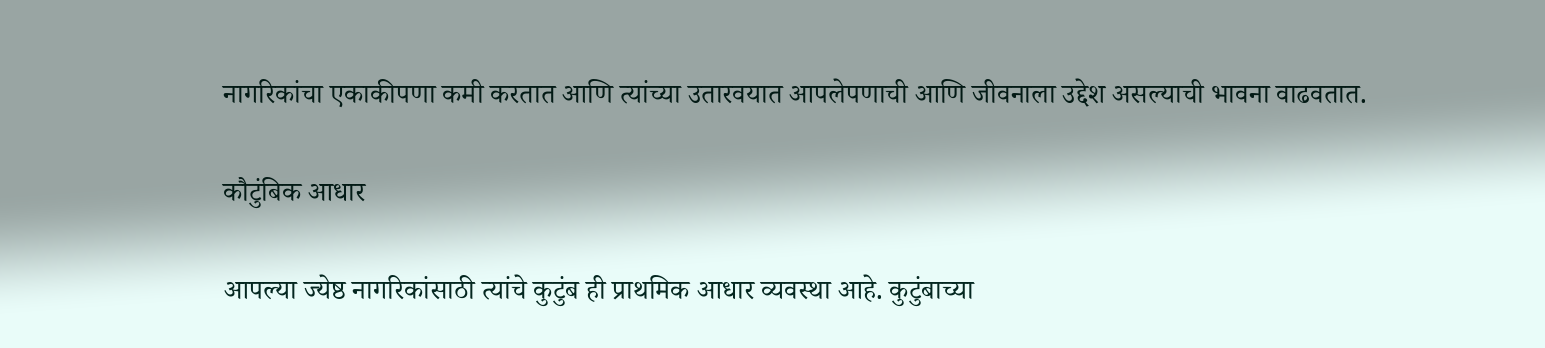नागरिकांचा एकाकीपणा कमी करतात आणि त्यांच्या उतारवयात आपलेपणाची आणि जीवनाला उद्देश असल्याची भावना वाढवतात.

कौटुंबिक आधार

आपल्या ज्येष्ठ नागरिकांसाठी त्यांचे कुटुंब ही प्राथमिक आधार व्यवस्था आहे. कुटुंबाच्या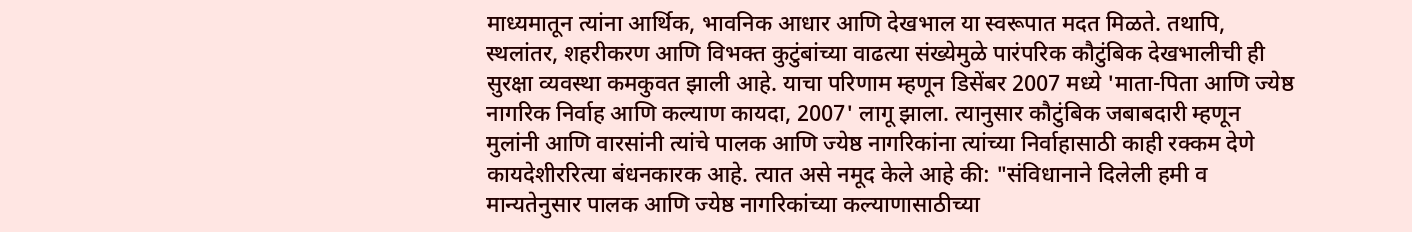माध्यमातून त्यांना आर्थिक, भावनिक आधार आणि देखभाल या स्वरूपात मदत मिळते. तथापि, स्थलांतर, शहरीकरण आणि विभक्त कुटुंबांच्या वाढत्या संख्येमुळे पारंपरिक कौटुंबिक देखभालीची ही सुरक्षा व्यवस्था कमकुवत झाली आहे. याचा परिणाम म्हणून डिसेंबर 2007 मध्ये 'माता-पिता आणि ज्येष्ठ नागरिक निर्वाह आणि कल्याण कायदा, 2007' लागू झाला. त्यानुसार कौटुंबिक जबाबदारी म्हणून मुलांनी आणि वारसांनी त्यांचे पालक आणि ज्येष्ठ नागरिकांना त्यांच्या निर्वाहासाठी काही रक्कम देणे कायदेशीररित्या बंधनकारक आहे. त्यात असे नमूद केले आहे की: "संविधानाने दिलेली हमी व मान्यतेनुसार पालक आणि ज्येष्ठ नागरिकांच्या कल्याणासाठीच्या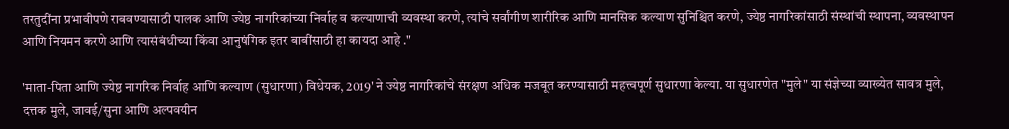तरतुदींना प्रभावीपणे राबवण्यासाठी पालक आणि ज्येष्ठ नागरिकांच्या निर्वाह व कल्याणाची व्यवस्था करणे, त्यांचे सर्वांगीण शारीरिक आणि मानसिक कल्याण सुनिश्चित करणे, ज्येष्ठ नागरिकांसाठी संस्थांची स्थापना, व्यवस्थापन आणि नियमन करणे आणि त्यासंबंधीच्या किंवा आनुषंगिक इतर बाबींसाठी हा कायदा आहे ."

'माता-पिता आणि ज्येष्ठ नागरिक निर्वाह आणि कल्याण (सुधारणा) विधेयक, 2019' ने ज्येष्ठ नागरिकांचे संरक्षण अधिक मजबूत करण्यासाठी महत्त्वपूर्ण सुधारणा केल्या. या सुधारणेत "मुले" या संज्ञेच्या व्याख्येत सावत्र मुले, दत्तक मुले, जावई/सुना आणि अल्पवयीन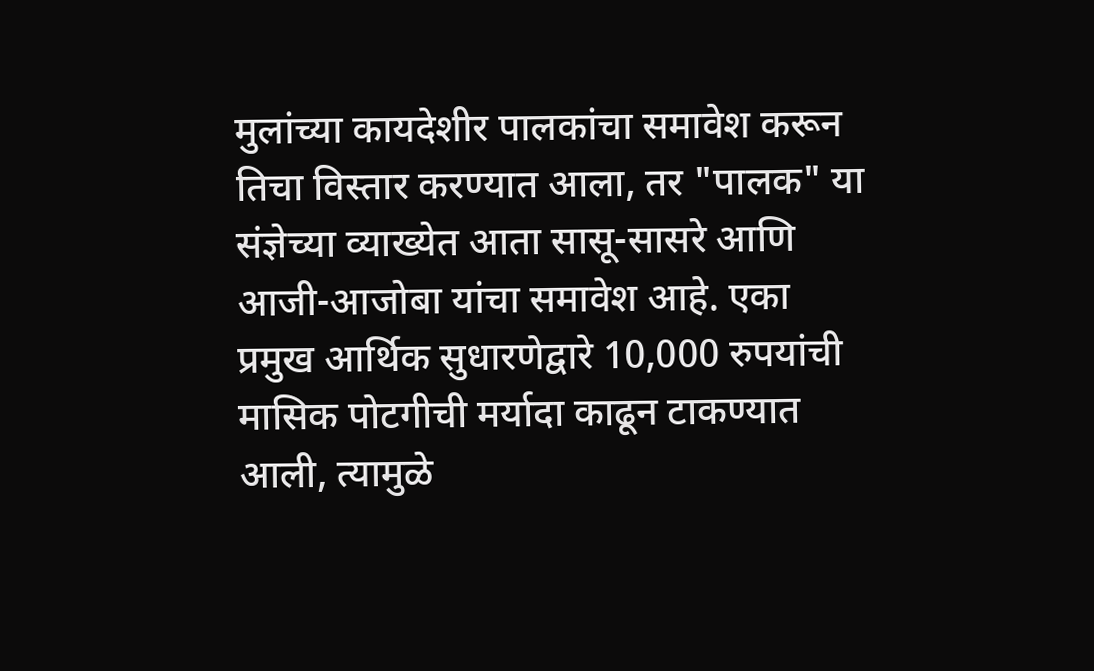मुलांच्या कायदेशीर पालकांचा समावेश करून तिचा विस्तार करण्यात आला, तर "पालक" या संज्ञेच्या व्याख्येत आता सासू-सासरे आणि आजी-आजोबा यांचा समावेश आहे. एका प्रमुख आर्थिक सुधारणेद्वारे 10,000 रुपयांची मासिक पोटगीची मर्यादा काढून टाकण्यात आली, त्यामुळे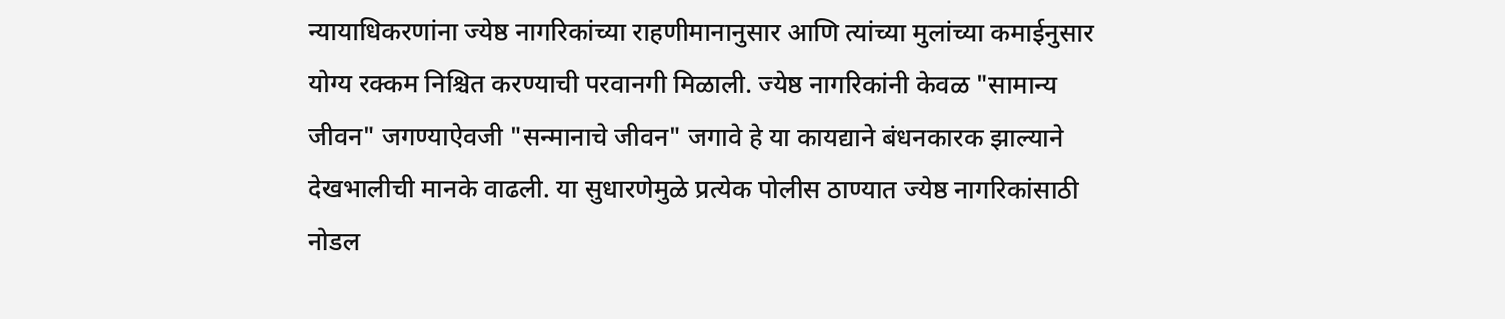न्यायाधिकरणांना ज्येष्ठ नागरिकांच्या राहणीमानानुसार आणि त्यांच्या मुलांच्या कमाईनुसार योग्य रक्कम निश्चित करण्याची परवानगी मिळाली. ज्येष्ठ नागरिकांनी केवळ "सामान्य जीवन" जगण्याऐवजी "सन्मानाचे जीवन" जगावे हे या कायद्याने बंधनकारक झाल्याने देखभालीची मानके वाढली. या सुधारणेमुळे प्रत्येक पोलीस ठाण्यात ज्येष्ठ नागरिकांसाठी नोडल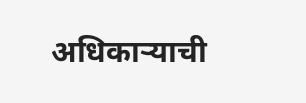अधिकाऱ्याची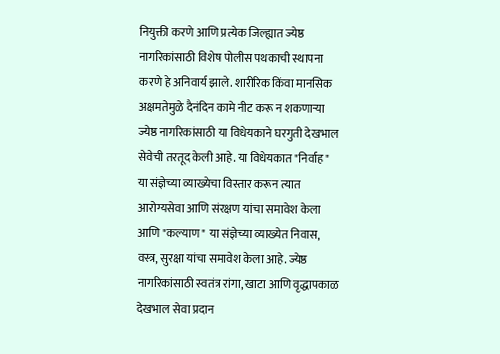नियुक्ती करणे आणि प्रत्येक जिल्ह्यात ज्येष्ठ नागरिकांसाठी विशेष पोलीस पथकाची स्थापना करणे हे अनिवार्य झाले. शारीरिक किंवा मानसिक अक्षमतेमुळे दैनंदिन कामे नीट करू न शकणाऱ्या ज्येष्ठ नागरिकांसाठी या विधेयकाने घरगुती देखभाल सेवेची तरतूद केली आहे. या विधेयकात "निर्वाह" या संज्ञेच्या व्याख्येचा विस्तार करून त्यात आरोग्यसेवा आणि संरक्षण यांचा समावेश केला आणि "कल्याण" या संज्ञेच्या व्याख्येत निवास, वस्त्र, सुरक्षा यांचा समावेश केला आहे. ज्येष्ठ नागरिकांसाठी स्वतंत्र रांगा, खाटा आणि वृद्धापकाळ देखभाल सेवा प्रदान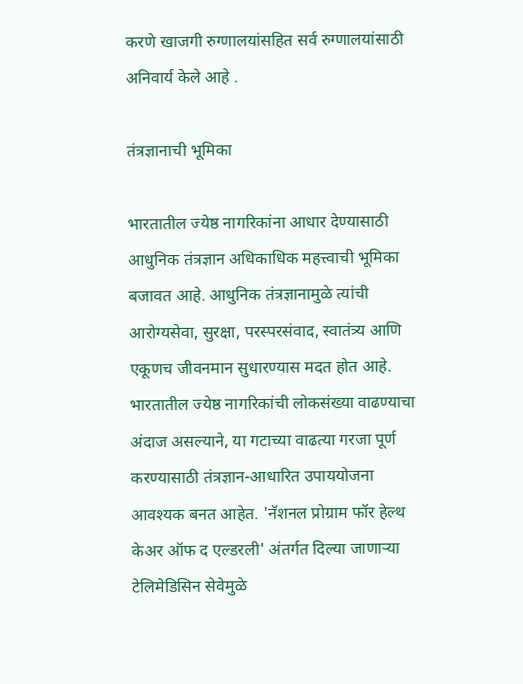करणे खाजगी रुग्णालयांसहित सर्व रुग्णालयांसाठी अनिवार्य केले आहे .

तंत्रज्ञानाची भूमिका

भारतातील ज्येष्ठ नागरिकांना आधार देण्यासाठी आधुनिक तंत्रज्ञान अधिकाधिक महत्त्वाची भूमिका बजावत आहे. आधुनिक तंत्रज्ञानामुळे त्यांची आरोग्यसेवा, सुरक्षा, परस्परसंवाद, स्वातंत्र्य आणि एकूणच जीवनमान सुधारण्यास मदत होत आहे. भारतातील ज्येष्ठ नागरिकांची लोकसंख्या वाढण्याचा अंदाज असल्याने, या गटाच्या वाढत्या गरजा पूर्ण करण्यासाठी तंत्रज्ञान-आधारित उपाययोजना आवश्यक बनत आहेत. 'नॅशनल प्रोग्राम फॉर हेल्थ केअर ऑफ द एल्डरली' अंतर्गत दिल्या जाणाऱ्या टेलिमेडिसिन सेवेमुळे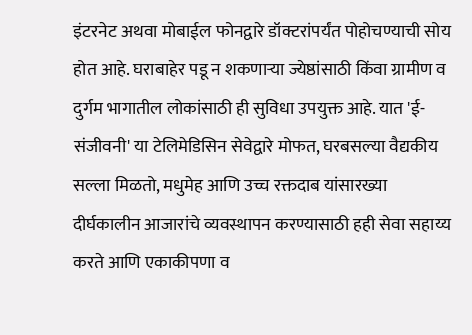इंटरनेट अथवा मोबाईल फोनद्वारे डॉक्टरांपर्यंत पोहोचण्याची सोय होत आहे. घराबाहेर पडू न शकणाऱ्या ज्येष्ठांसाठी किंवा ग्रामीण व दुर्गम भागातील लोकांसाठी ही सुविधा उपयुक्त आहे. यात 'ई-संजीवनी' या टेलिमेडिसिन सेवेद्वारे मोफत, घरबसल्या वैद्यकीय सल्ला मिळतो, मधुमेह आणि उच्च रक्तदाब यांसारख्या दीर्घकालीन आजारांचे व्यवस्थापन करण्यासाठी हही सेवा सहाय्य करते आणि एकाकीपणा व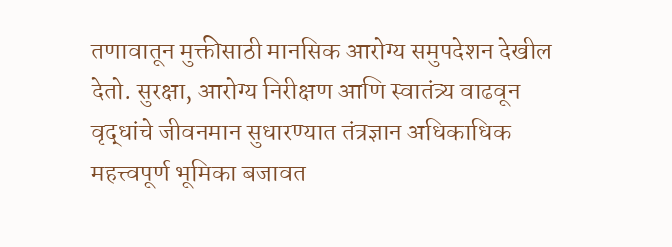तणावातून मुक्तीसाठी मानसिक आरोग्य समुपदेशन देखील देतो. सुरक्षा, आरोग्य निरीक्षण आणि स्वातंत्र्य वाढवून वृद्धांचे जीवनमान सुधारण्यात तंत्रज्ञान अधिकाधिक महत्त्वपूर्ण भूमिका बजावत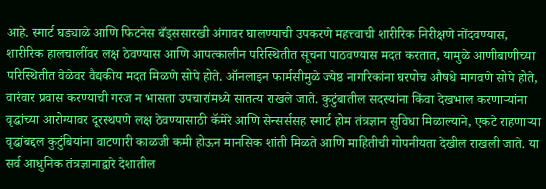आहे. स्मार्ट घड्याळे आणि फिटनेस बँड्ससारखी अंगावर घालण्याची उपकरणे महत्त्वाची शारीरिक निरीक्षणे नोंदवण्यास, शारीरिक हालचालींवर लक्ष ठेवण्यास आणि आपत्कालीन परिस्थितीत सूचना पाठवण्यास मदत करतात, यामुळे आणीबाणीच्या परिस्थितीत वेळेवर वैद्यकीय मदत मिळणे सोपे होते. ऑनलाइन फार्मसीमुळे ज्येष्ठ नागरिकांना घरपोच औषधे मागवणे सोपे होते, वारंवार प्रवास करण्याची गरज न भासता उपचारांमध्ये सातत्य राखले जाते. कुटुंबातील सदस्यांना किंवा देखभाल करणाऱ्यांना वृद्धांच्या आरोग्यावर दूरस्थपणे लक्ष ठेवण्यासाठी कॅमेरे आणि सेन्सर्ससह स्मार्ट होम तंत्रज्ञान सुविधा मिळाल्याने, एकटे राहणाऱ्या वृद्धांबद्दल कुटुंबियांना वाटणारी काळजी कमी होऊन मानसिक शांती मिळते आणि माहितीची गोपनीयता देखील राखली जाते. या सर्व आधुनिक तंत्रज्ञानाद्वारे देशातील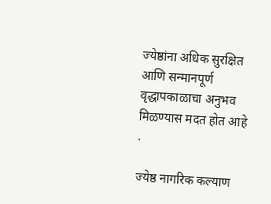ज्येष्ठांना अधिक सुरक्षित आणि सन्मानपूर्ण वृद्धापकाळाचा अनुभव मिळण्यास मदत होत आहे .

ज्येष्ठ नागरिक कल्याण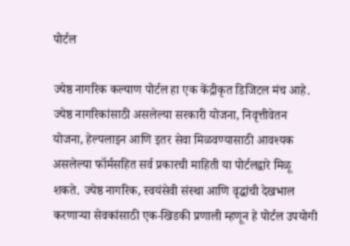पोर्टल

ज्येष्ठ नागरिक कल्याण पोर्टल हा एक केंद्रीकृत डिजिटल मंच आहे. ज्येष्ठ नागरिकांसाठी असलेल्या सरकारी योजना, निवृत्तीवेतन योजना, हेल्पलाइन आणि इतर सेवा मिळवण्यासाठी आवश्यक असलेल्या फॉर्मसहित सर्व प्रकारची माहिती या पोर्टलद्वारे मिळू शकते. ज्येष्ठ नागरिक, स्वयंसेवी संस्था आणि वृद्धांची देखभाल करणाऱ्या सेवकांसाठी एक-खिडकी प्रणाली म्हणून हे पोर्टल उपयोगी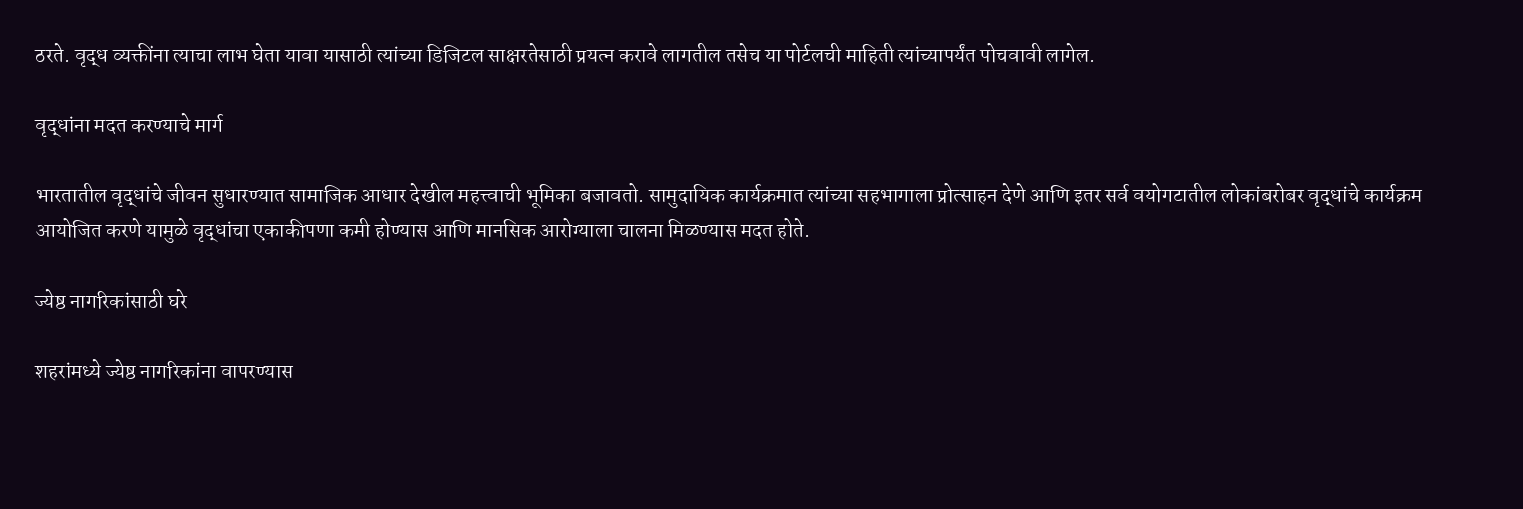ठरते. वृद्ध व्यक्तींना त्याचा लाभ घेता यावा यासाठी त्यांच्या डिजिटल साक्षरतेसाठी प्रयत्न करावे लागतील तसेच या पोर्टलची माहिती त्यांच्यापर्यंत पोचवावी लागेल.

वृद्धांना मदत करण्याचे मार्ग

भारतातील वृद्धांचे जीवन सुधारण्यात सामाजिक आधार देखील महत्त्वाची भूमिका बजावतो. सामुदायिक कार्यक्रमात त्यांच्या सहभागाला प्रोत्साहन देणे आणि इतर सर्व वयोगटातील लोकांबरोबर वृद्धांचे कार्यक्रम आयोजित करणे यामुळे वृद्धांचा एकाकीपणा कमी होण्यास आणि मानसिक आरोग्याला चालना मिळण्यास मदत होते.

ज्येष्ठ नागरिकांसाठी घरे

शहरांमध्ये ज्येष्ठ नागरिकांना वापरण्यास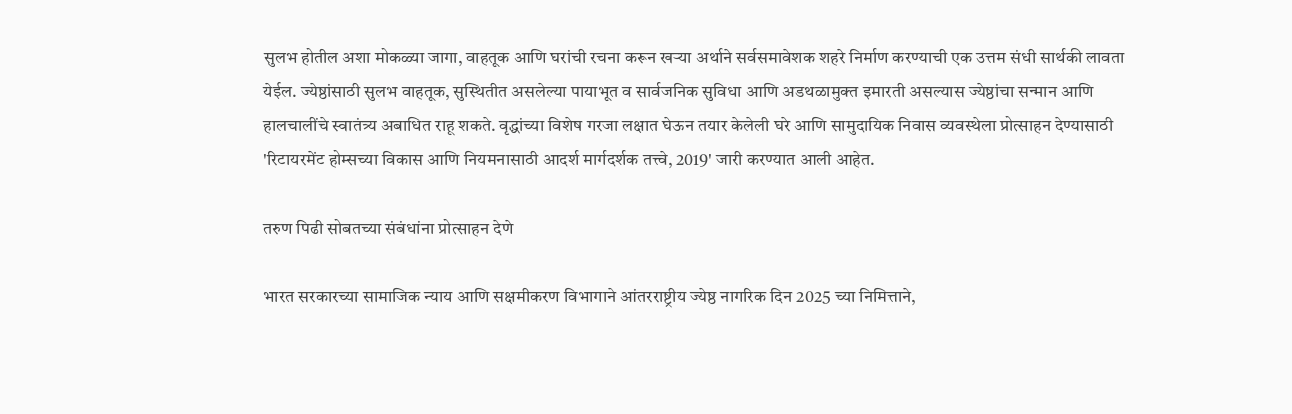सुलभ होतील अशा मोकळ्या जागा, वाहतूक आणि घरांची रचना करून खऱ्या अर्थाने सर्वसमावेशक शहरे निर्माण करण्याची एक उत्तम संधी सार्थकी लावता येईल. ज्येष्ठांसाठी सुलभ वाहतूक, सुस्थितीत असलेल्या पायाभूत व सार्वजनिक सुविधा आणि अडथळामुक्त इमारती असल्यास ज्येष्ठांचा सन्मान आणि हालचालींचे स्वातंत्र्य अबाधित राहू शकते. वृद्धांच्या विशेष गरजा लक्षात घेऊन तयार केलेली घरे आणि सामुदायिक निवास व्यवस्थेला प्रोत्साहन देण्यासाठी 'रिटायरमेंट होम्सच्या विकास आणि नियमनासाठी आदर्श मार्गदर्शक तत्त्वे, 2019' जारी करण्यात आली आहेत.

तरुण पिढी सोबतच्या संबंधांना प्रोत्साहन देणे

भारत सरकारच्या सामाजिक न्याय आणि सक्षमीकरण विभागाने आंतरराष्ट्रीय ज्येष्ठ नागरिक दिन 2025 च्या निमित्ताने,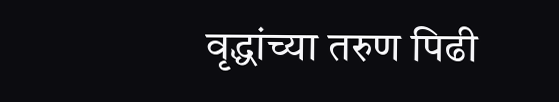वृद्धांच्या तरुण पिढी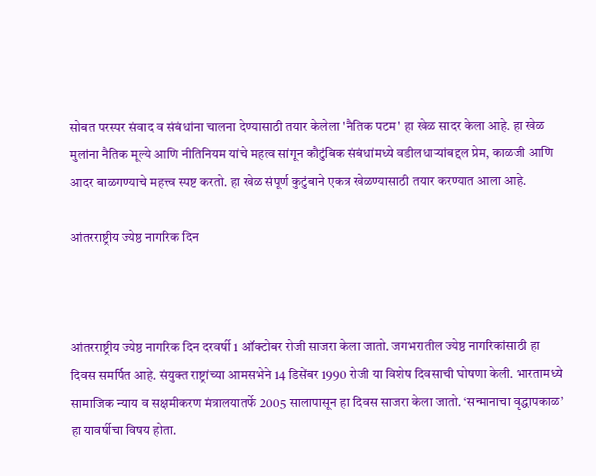सोबत परस्पर संवाद व संबंधांना चालना देण्यासाठी तयार केलेला 'नैतिक पटम' हा खेळ सादर केला आहे. हा खेळ मुलांना नैतिक मूल्ये आणि नीतिनियम यांचे महत्व सांगून कौटुंबिक संबंधांमध्ये वडीलधाऱ्यांबद्दल प्रेम, काळजी आणि आदर बाळगण्याचे महत्त्व स्पष्ट करतो. हा खेळ संपूर्ण कुटुंबाने एकत्र खेळण्यासाठी तयार करण्यात आला आहे.

आंतरराष्ट्रीय ज्येष्ठ नागरिक दिन



आंतरराष्ट्रीय ज्येष्ठ नागरिक दिन दरवर्षी 1 ऑक्टोबर रोजी साजरा केला जातो. जगभरातील ज्येष्ठ नागरिकांसाठी हा दिवस समर्पित आहे. संयुक्त राष्ट्रांच्या आमसभेने 14 डिसेंबर 1990 रोजी या विशेष दिवसाची घोषणा केली. भारतामध्ये सामाजिक न्याय व सक्षमीकरण मंत्रालयातर्फे 2005 सालापासून हा दिवस साजरा केला जातो. ‘सन्मानाचा वृद्धापकाळ’ हा यावर्षीचा विषय होता.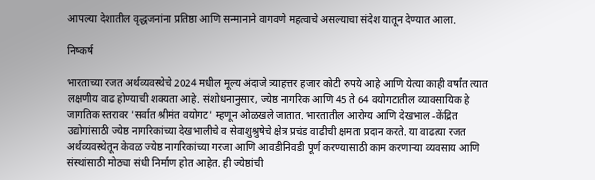आपल्या देशातील वृद्धजनांना प्रतिष्ठा आणि सन्मानाने वागवणे महत्वाचे असल्याचा संदेश यातून देण्यात आला.

निष्कर्ष

भारताच्या रजत अर्थव्यवस्थेचे 2024 मधील मूल्य अंदाजे त्र्याहत्तर हजार कोटी रुपये आहे आणि येत्या काही वर्षांत त्यात लक्षणीय वाढ होण्याची शक्यता आहे. संशोधनानुसार, ज्येष्ठ नागरिक आणि 45 ते 64 वयोगटातील व्यावसायिक हे जागतिक स्तरावर 'सर्वात श्रीमंत वयोगट' म्हणून ओळखले जातात. भारतातील आरोग्य आणि देखभाल -केंद्रित उद्योगांसाठी ज्येष्ठ नागरिकांच्या देखभालीचे व सेवाशुश्रुषेचे क्षेत्र प्रचंड वाढीची क्षमता प्रदान करते. या वाढत्या रजत अर्थव्यवस्थेतून केवळ ज्येष्ठ नागरिकांच्या गरजा आणि आवडीनिवडी पूर्ण करण्यासाठी काम करणाऱ्या व्यवसाय आणि संस्थांसाठी मोठ्या संधी निर्माण होत आहेत. ही ज्येष्ठांची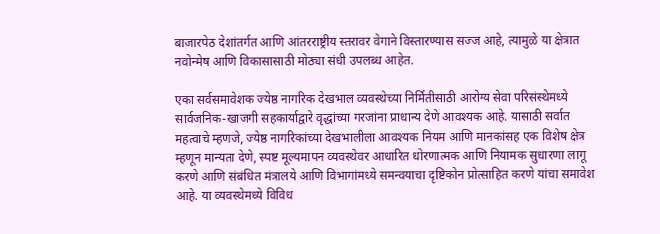बाजारपेठ देशांतर्गत आणि आंतरराष्ट्रीय स्तरावर वेगाने विस्तारण्यास सज्ज आहे, त्यामुळे या क्षेत्रात नवोन्मेष आणि विकासासाठी मोठ्या संधी उपलब्ध आहेत.

एका सर्वसमावेशक ज्येष्ठ नागरिक देखभाल व्यवस्थेच्या निर्मितीसाठी आरोग्य सेवा परिसंस्थेमध्ये सार्वजनिक-खाजगी सहकार्याद्वारे वृद्धांच्या गरजांना प्राधान्य देणे आवश्यक आहे. यासाठी सर्वात महत्वाचे म्हणजे, ज्येष्ठ नागरिकांच्या देखभालीला आवश्यक नियम आणि मानकांसह एक विशेष क्षेत्र म्हणून मान्यता देणे, स्पष्ट मूल्यमापन व्यवस्थेवर आधारित धोरणात्मक आणि नियामक सुधारणा लागू करणे आणि संबंधित मंत्रालये आणि विभागांमध्ये समन्वयाचा दृष्टिकोन प्रोत्साहित करणे यांचा समावेश आहे. या व्यवस्थेमध्ये विविध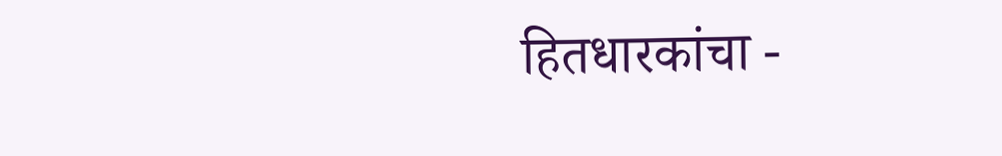हितधारकांचा -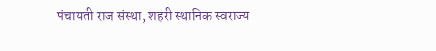पंचायती राज संस्था, शहरी स्थानिक स्वराज्य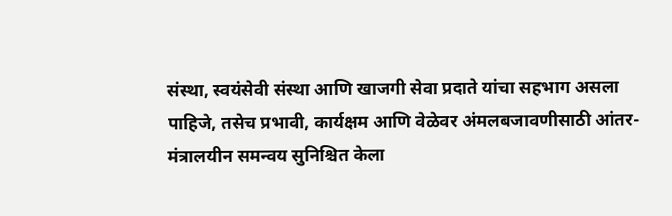संस्था, स्वयंसेवी संस्था आणि खाजगी सेवा प्रदाते यांचा सहभाग असला पाहिजे, तसेच प्रभावी, कार्यक्षम आणि वेळेवर अंमलबजावणीसाठी आंतर-मंत्रालयीन समन्वय सुनिश्चित केला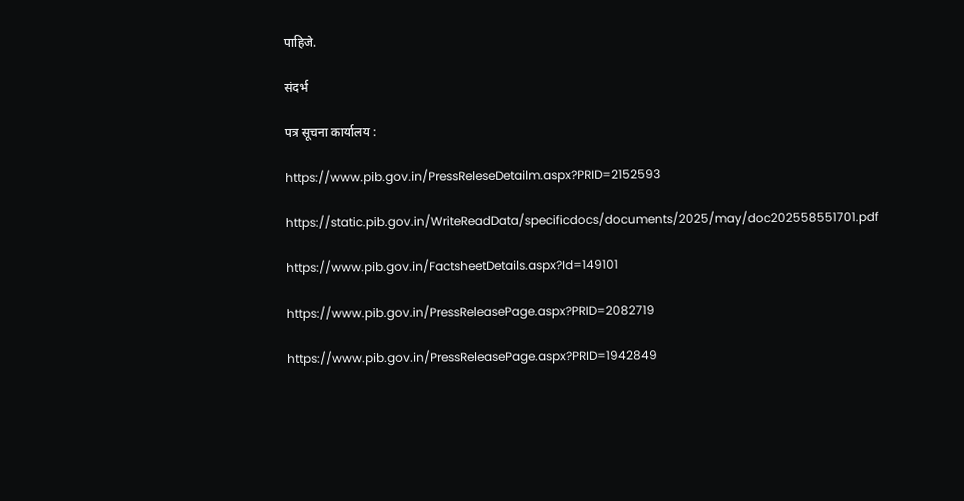पाहिजे.

संदर्भ

पत्र सूचना कार्यालय :

https://www.pib.gov.in/PressReleseDetailm.aspx?PRID=2152593

https://static.pib.gov.in/WriteReadData/specificdocs/documents/2025/may/doc202558551701.pdf

https://www.pib.gov.in/FactsheetDetails.aspx?Id=149101

https://www.pib.gov.in/PressReleasePage.aspx?PRID=2082719

https://www.pib.gov.in/PressReleasePage.aspx?PRID=1942849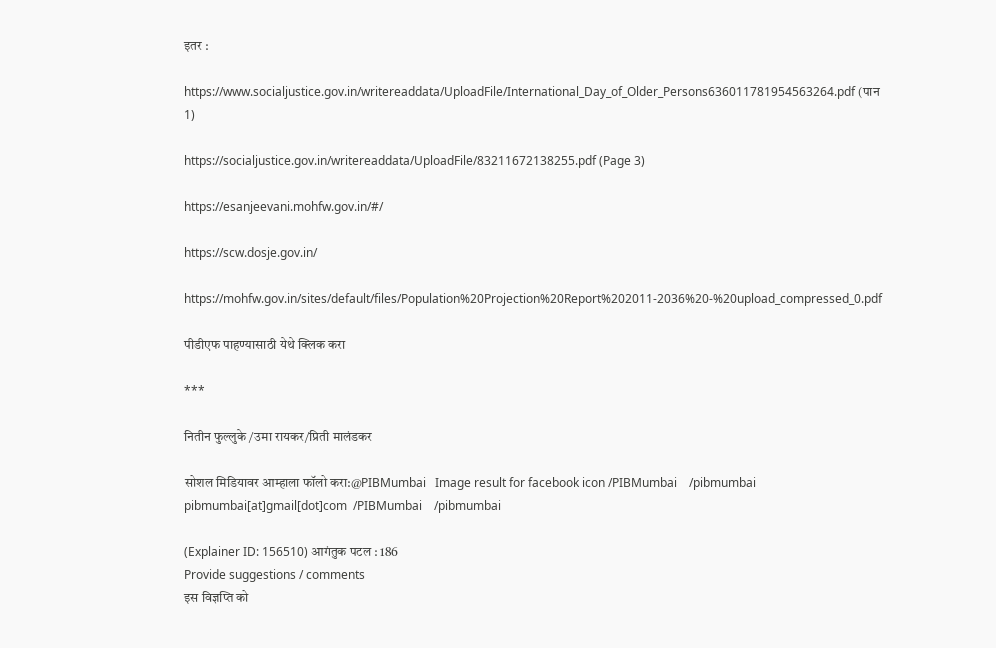इतर :

https://www.socialjustice.gov.in/writereaddata/UploadFile/International_Day_of_Older_Persons636011781954563264.pdf (पान 1)

https://socialjustice.gov.in/writereaddata/UploadFile/83211672138255.pdf (Page 3)

https://esanjeevani.mohfw.gov.in/#/

https://scw.dosje.gov.in/

https://mohfw.gov.in/sites/default/files/Population%20Projection%20Report%202011-2036%20-%20upload_compressed_0.pdf

पीडीएफ पाहण्यासाठी येथे क्लिक करा

***

नितीन फुल्लुके /उमा रायकर/प्रिती मालंडकर

सोशल मिडियावर आम्हाला फॉलो करा:@PIBMumbai   Image result for facebook icon /PIBMumbai    /pibmumbai  pibmumbai[at]gmail[dot]com  /PIBMumbai    /pibmumbai

(Explainer ID: 156510) आगंतुक पटल : 186
Provide suggestions / comments
इस विज्ञप्ति को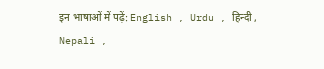इन भाषाओं में पढ़ें: English , Urdu , हिन्दी , Nepali ,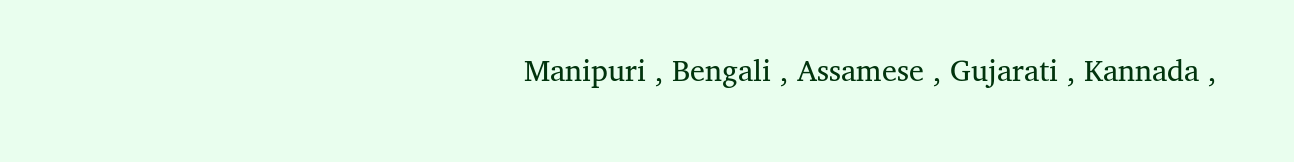Manipuri , Bengali , Assamese , Gujarati , Kannada ,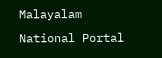Malayalam
National Portal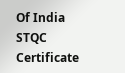Of India
STQC Certificate